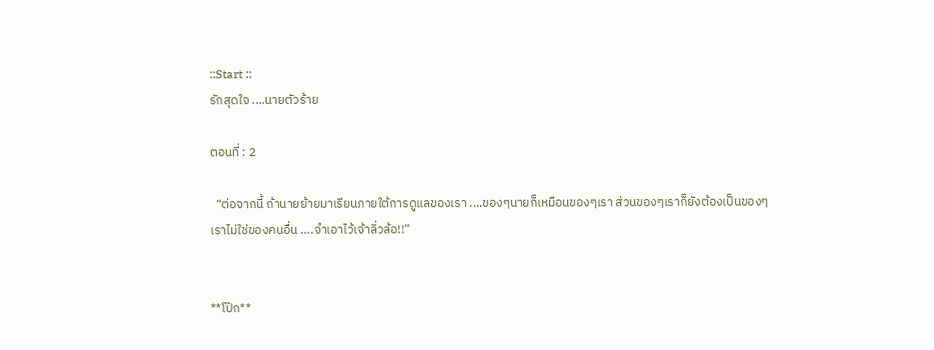::Start ::
รักสุดใจ ....นายตัวร้าย

ตอนที่ : 2

  “ต่อจากนี้ ถ้านายย้ายมาเรียนภายใต้การดูแลของเรา ....ของๆนายก็เหมือนของๆเรา ส่วนของๆเราก็ยังต้องเป็นของๆเราไม่ใช่ของคนอื่น ….จำเอาไว้เจ้าลิ่วล้อ!!”


**โป๊ก**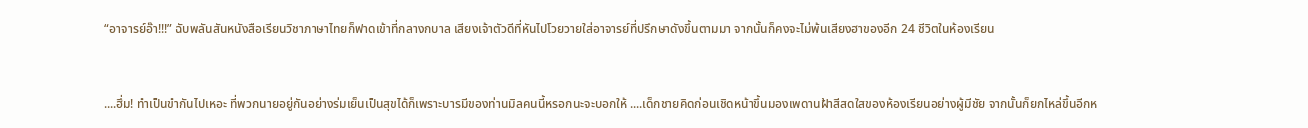“อาจารย์อ๊า!!!” ฉับพลันสันหนังสือเรียนวิชาภาษาไทยก็ฟาดเข้าที่กลางกบาล เสียงเจ้าตัวดีที่หันไปโวยวายใส่อาจารย์ที่ปรึกษาดังขึ้นตามมา จากนั้นก็คงจะไม่พ้นเสียงฮาของอีก 24 ชีวิตในห้องเรียน


....ฮึ่ม! ทำเป็นขำกันไปเหอะ ที่พวกนายอยู่กันอย่างร่มเย็นเป็นสุขได้ก็เพราะบารมีของท่านมิลคนนี้หรอกนะจะบอกให้ ....เด็กชายคิดก่อนเชิดหน้าขึ้นมองเพดานฝ้าสีสดใสของห้องเรียนอย่างผู้มีชัย จากนั้นก็ยกไหล่ขึ้นอีกห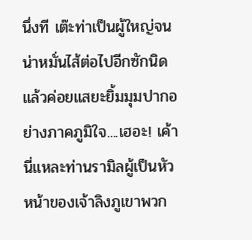นึ่งที เต๊ะท่าเป็นผู้ใหญ่จนน่าหมั่นไส้ต่อไปอีกซักนิดแล้วค่อยแสยะยิ้มมุมปากอย่างภาคภูมิใจ....เฮอะ! เค้านี่แหละท่านรามิลผู้เป็นหัวหน้าของเจ้าลิงภูเขาพวก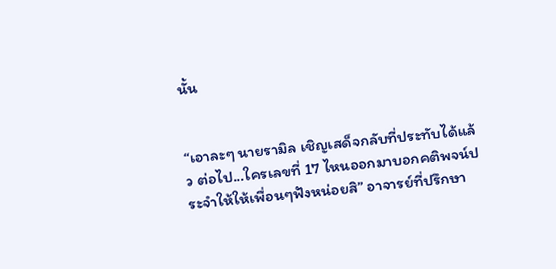นั้น


“เอาละๆ นายรามิล เชิญเสด็จกลับที่ประทับได้แล้ว ต่อไป...ใครเลขที่ 17 ไหนออกมาบอกคติพจน์ประจำให้ให้เพื่อนๆฟังหน่อยสิ” อาจารย์ที่ปรึกษา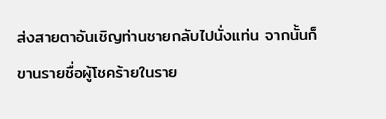ส่งสายตาอันเชิญท่านชายกลับไปนั่งแท่น จากนั้นก็ขานรายชื่อผู้โชคร้ายในราย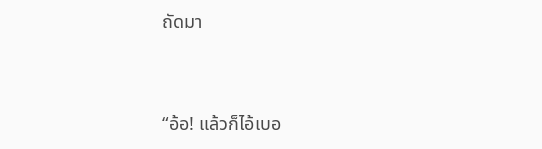ถัดมา


“อ้อ! แล้วก็ไอ้เบอ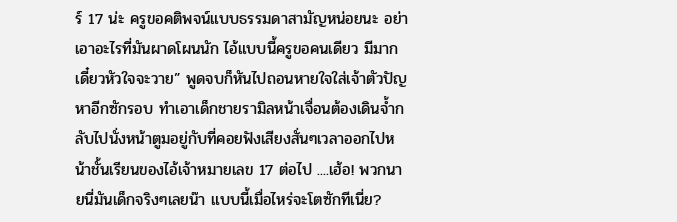ร์ 17 น่ะ ครูขอคติพจน์แบบธรรมดาสามัญหน่อยนะ อย่าเอาอะไรที่มันผาดโผนนัก ไอ้แบบนี้ครูขอคนเดียว มีมากเดี๋ยวหัวใจจะวาย” พูดจบก็หันไปถอนหายใจใส่เจ้าตัวปัญหาอีกซักรอบ ทำเอาเด็กชายรามิลหน้าเจื่อนต้องเดินจ้ำกลับไปนั่งหน้าตูมอยู่กับที่คอยฟังเสียงสั่นๆเวลาออกไปหน้าชั้นเรียนของไอ้เจ้าหมายเลข 17 ต่อไป ....เฮ้อ! พวกนายนี่มันเด็กจริงๆเลยน๊า แบบนี้เมื่อไหร่จะโตซักทีเนี่ย?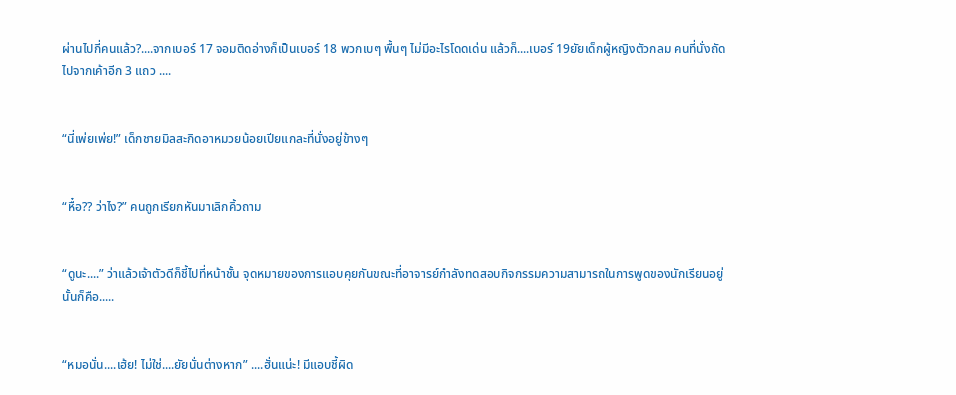ผ่านไปกี่คนแล้ว?....จากเบอร์ 17 จอมติดอ่างก็เป็นเบอร์ 18 พวกเบๆ พื้นๆ ไม่มีอะไรโดดเด่น แล้วก็....เบอร์ 19ยัยเด็กผู้หญิงตัวกลม คนที่นั่งถัดไปจากเค้าอีก 3 แถว ....


“นี่เพ่ยเพ่ย!” เด็กชายมิลสะกิดอาหมวยน้อยเปียแกละที่นั่งอยู่ข้างๆ


“หื๋อ?? ว่าไง?” คนถูกเรียกหันมาเลิกคิ้วถาม


“ดูนะ....” ว่าแล้วเจ้าตัวดีก็ชี้ไปที่หน้าชั้น จุดหมายของการแอบคุยกันขณะที่อาจารย์กำลังทดสอบกิจกรรมความสามารถในการพูดของนักเรียนอยู่นั้นก็คือ.....


“หมอนั่น....เฮ้ย! ไม่ใช่....ยัยนั่นต่างหาก” ....ฮั่นแน่ะ! มีแอบชี้ผิด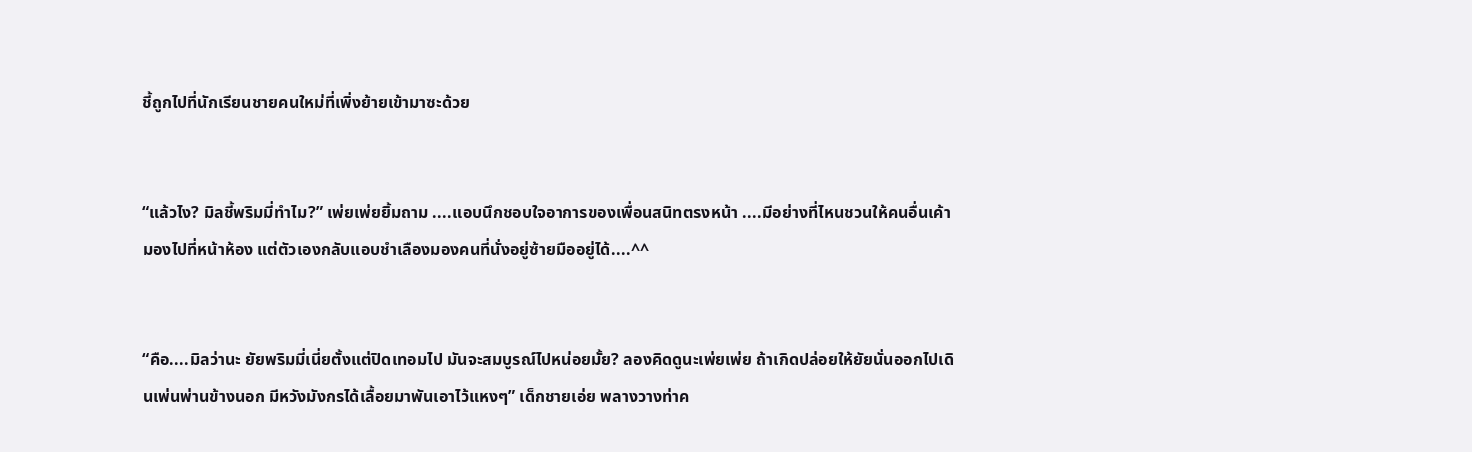ชี้ถูกไปที่นักเรียนชายคนใหม่ที่เพิ่งย้ายเข้ามาซะด้วย


“แล้วไง? มิลชี้พริมมี่ทำไม?” เพ่ยเพ่ยยิ้มถาม ....แอบนึกชอบใจอาการของเพื่อนสนิทตรงหน้า ....มีอย่างที่ไหนชวนให้คนอื่นเค้ามองไปที่หน้าห้อง แต่ตัวเองกลับแอบชำเลืองมองคนที่นั่งอยู่ซ้ายมืออยู่ได้....^^


“คือ....มิลว่านะ ยัยพริมมี่เนี่ยตั้งแต่ปิดเทอมไป มันจะสมบูรณ์ไปหน่อยมั้ย? ลองคิดดูนะเพ่ยเพ่ย ถ้าเกิดปล่อยให้ยัยนั่นออกไปเดินเพ่นพ่านข้างนอก มีหวังมังกรได้เลื้อยมาพันเอาไว้แหงๆ” เด็กชายเอ่ย พลางวางท่าค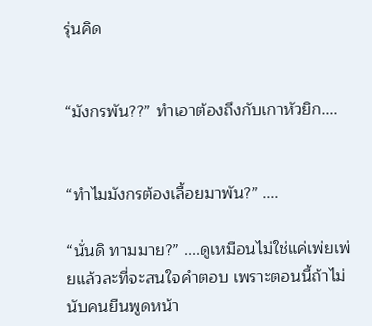รุ่นคิด


“มังกรพัน??” ทำเอาต้องถึงกับเกาหัวยิก....


“ทำไมมังกรต้องเลื้อยมาพัน?” ....

“นั่นดิ ทามมาย?” ....ดูเหมือนไม่ใช่แค่เพ่ยเพ่ยแล้วละที่จะสนใจคำตอบ เพราะตอนนี้ถ้าไม่นับคนยืนพูดหน้า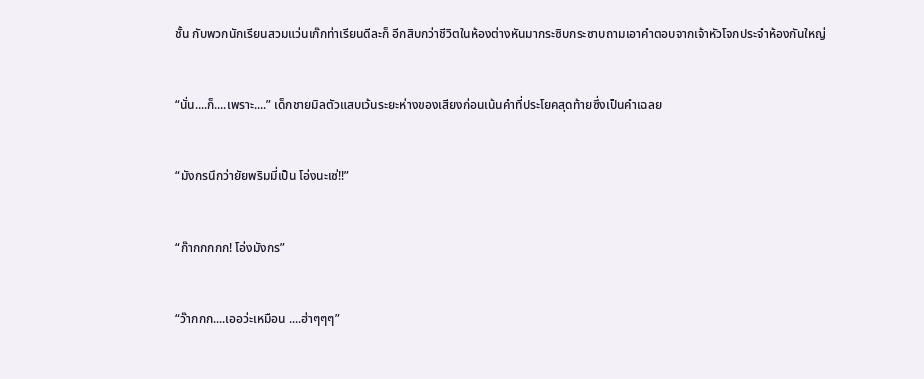ชั้น กับพวกนักเรียนสวมแว่นเก๊กท่าเรียนดีละก็ อีกสิบกว่าชีวิตในห้องต่างหันมากระซิบกระซาบถามเอาคำตอบจากเจ้าหัวโจกประจำห้องกันใหญ่


“นั่น....ก็....เพราะ....” เด็กชายมิลตัวแสบเว้นระยะห่างของเสียงก่อนเน้นคำที่ประโยคสุดท้ายซึ่งเป็นคำเฉลย


“มังกรนึกว่ายัยพริมมี่เป็น โอ่งนะเซ่!!”


“ก๊ากกกกก! โอ่งมังกร”


“ว๊ากกก....เออว่ะเหมือน ....ฮ่าๆๆๆ”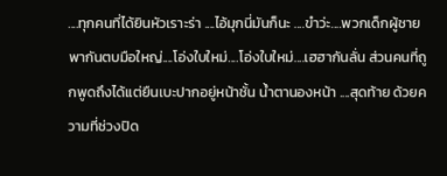....ทุกคนที่ได้ยินหัวเราะร่า ....ไอ้มุกนี่มันก็นะ ....ขำว่ะ....พวกเด็กผู้ชายพากันตบมือใหญ่....โอ่งใบใหม่....โอ่งใบใหม่....เฮฮากันลั่น ส่วนคนที่ถูกพูดถึงได้แต่ยืนเบะปากอยู่หน้าชั้น น้ำตานองหน้า ....สุดท้าย ด้วยความที่ช่วงปิด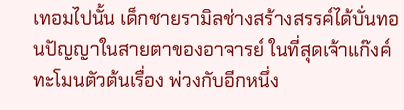เทอมไปนั้น เด็กชายรามิลช่างสร้างสรรค์ได้บั่นทอนปัญญาในสายตาของอาจารย์ ในที่สุดเจ้าแก๊งค์ทะโมนตัวต้นเรื่อง พ่วงกับอีกหนึ่ง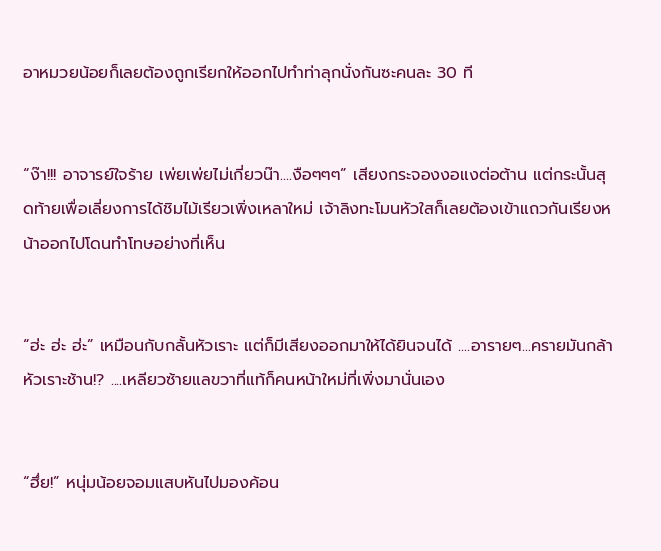อาหมวยน้อยก็เลยต้องถูกเรียกให้ออกไปทำท่าลุกนั่งกันซะคนละ 30 ที


“ง๊า!!! อาจารย์ใจร้าย เพ่ยเพ่ยไม่เกี่ยวน๊า....งือๆๆๆ” เสียงกระจองงอแงต่อต้าน แต่กระนั้นสุดท้ายเพื่อเลี่ยงการได้ชิมไม้เรียวเพิ่งเหลาใหม่ เจ้าลิงทะโมนหัวใสก็เลยต้องเข้าแถวกันเรียงหน้าออกไปโดนทำโทษอย่างที่เห็น


“ฮ่ะ ฮ่ะ ฮ่ะ” เหมือนกับกลั้นหัวเราะ แต่ก็มีเสียงออกมาให้ได้ยินจนได้ ....อารายๆ...ครายมันกล้าหัวเราะช้าน!? ....เหลียวซ้ายแลขวาที่แท้ก็คนหน้าใหม่ที่เพิ่งมานั่นเอง


“ฮึ่ย!” หนุ่มน้อยจอมแสบหันไปมองค้อน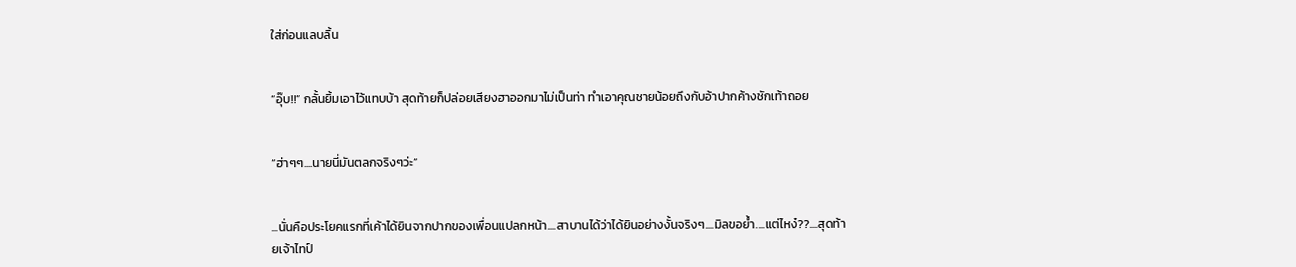ใส่ก่อนแลบลิ้น


“อุ๊บ!!” กลั้นยิ้มเอาไว้แทบบ้า สุดท้ายก็ปล่อยเสียงฮาออกมาไม่เป็นท่า ทำเอาคุณชายน้อยถึงกับอ้าปากค้างชักเท้าถอย


“ฮ่าๆๆ....นายนี่มันตลกจริงๆว่ะ”


...นั่นคือประโยคแรกที่เค้าได้ยินจากปากของเพื่อนแปลกหน้า....สาบานได้ว่าได้ยินอย่างงั้นจริงๆ....มิลขอย้ำ....แต่ไหง๋??....สุดท้ายเจ้าไทป์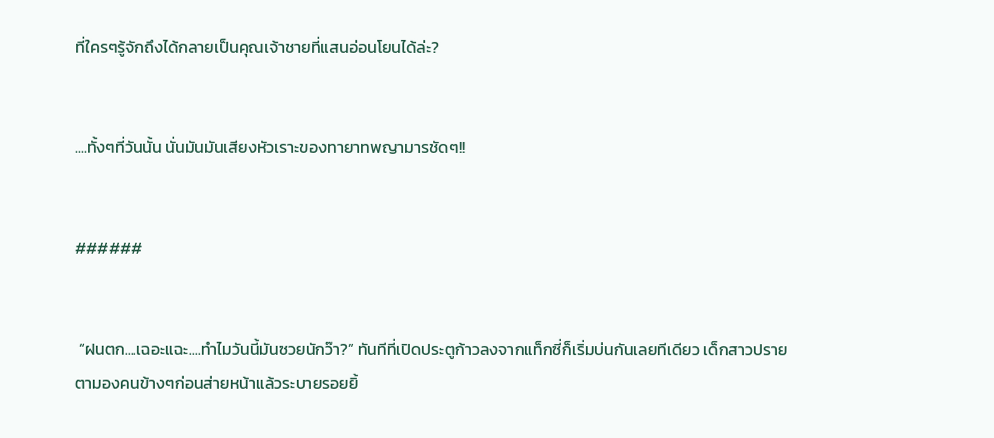ที่ใครๆรู้จักถึงได้กลายเป็นคุณเจ้าชายที่แสนอ่อนโยนได้ล่ะ?


....ทั้งๆที่วันนั้น นั่นมันมันเสียงหัวเราะของทายาทพญามารชัดๆ!!


######


 “ฝนตก....เฉอะแฉะ....ทำไมวันนี้มันซวยนักว๊า?” ทันทีที่เปิดประตูก้าวลงจากแท็กซี่ก็เริ่มบ่นกันเลยทีเดียว เด็กสาวปรายตามองคนข้างๆก่อนส่ายหน้าแล้วระบายรอยยิ้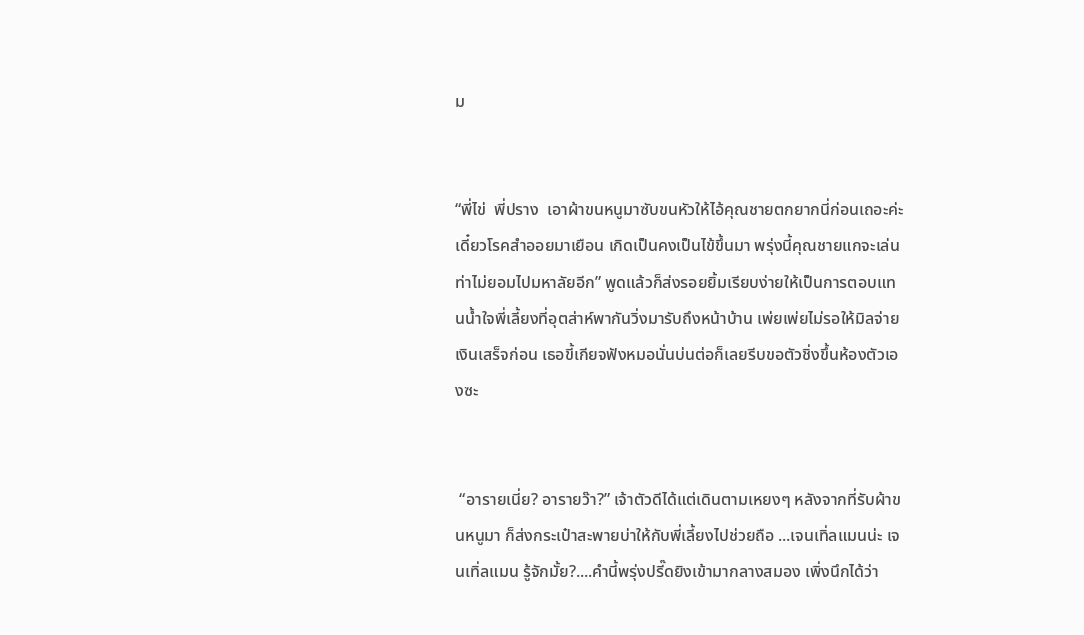ม


“พี่ไข่  พี่ปราง  เอาผ้าขนหนูมาซับขนหัวให้ไอ้คุณชายตกยากนี่ก่อนเถอะค่ะ เดี๋ยวโรคสำออยมาเยือน เกิดเป็นคงเป็นไข้ขึ้นมา พรุ่งนี้คุณชายแกจะเล่นท่าไม่ยอมไปมหาลัยอีก” พูดแล้วก็ส่งรอยยิ้มเรียบง่ายให้เป็นการตอบแทนน้ำใจพี่เลี้ยงที่อุตส่าห์พากันวิ่งมารับถึงหน้าบ้าน เพ่ยเพ่ยไม่รอให้มิลจ่ายเงินเสร็จก่อน เธอขี้เกียจฟังหมอนั่นบ่นต่อก็เลยรีบขอตัวชิ่งขึ้นห้องตัวเองซะ


 “อารายเนี่ย? อารายว๊า?” เจ้าตัวดีได้แต่เดินตามเหยงๆ หลังจากที่รับผ้าขนหนูมา ก็ส่งกระเป๋าสะพายบ่าให้กับพี่เลี้ยงไปช่วยถือ ...เจนเทิ่ลแมนน่ะ เจนเทิ่ลแมน รู้จักมั้ย?....คำนี้พรุ่งปรี๊ดยิงเข้ามากลางสมอง เพิ่งนึกได้ว่า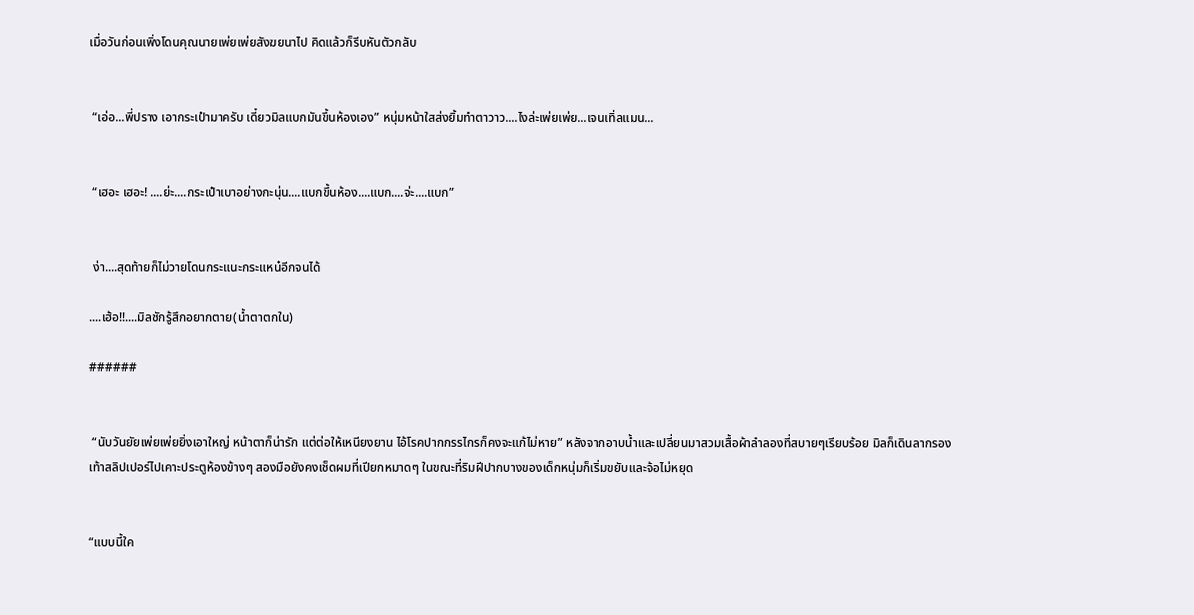เมื่อวันก่อนเพิ่งโดนคุณนายเพ่ยเพ่ยสังฆยนาไป คิดแล้วก็รีบหันตัวกลับ


 “เอ่อ...พี่ปราง เอากระเป๋ามาครับ เดี๋ยวมิลแบกมันขึ้นห้องเอง” หนุ่มหน้าใสส่งยิ้มทำตาวาว....ไงล่ะเพ่ยเพ่ย...เจนเทิ่ลแมน...


 “เฮอะ เฮอะ! ....ย่ะ....กระเป๋าเบาอย่างกะนุ่น....แบกขึ้นห้อง....แบก....จ่ะ....แบก”


 ง่า....สุดท้ายก็ไม่วายโดนกระแนะกระแหน๋อีกจนได้

....เฮ้อ!!....มิลชักรู้สึกอยากตาย(น้ำตาตกใน)

######


 “นับวันยัยเพ่ยเพ่ยยิ่งเอาใหญ่ หน้าตาก็น่ารัก แต่ต่อให้เหนียงยาน ไอ้โรคปากกรรไกรก็คงจะแก้ไม่หาย” หลังจากอาบน้ำและเปลี่ยนมาสวมเสื้อผ้าลำลองที่สบายๆเรียบร้อย มิลก็เดินลากรองเท้าสลิปเปอร์ไปเคาะประตูห้องข้างๆ สองมือยังคงเช็ดผมที่เปียกหมาดๆ ในขณะที่ริมฝีปากบางของเด็กหนุ่มก็เริ่มขยับและจ้อไม่หยุด


“แบบนี้ใค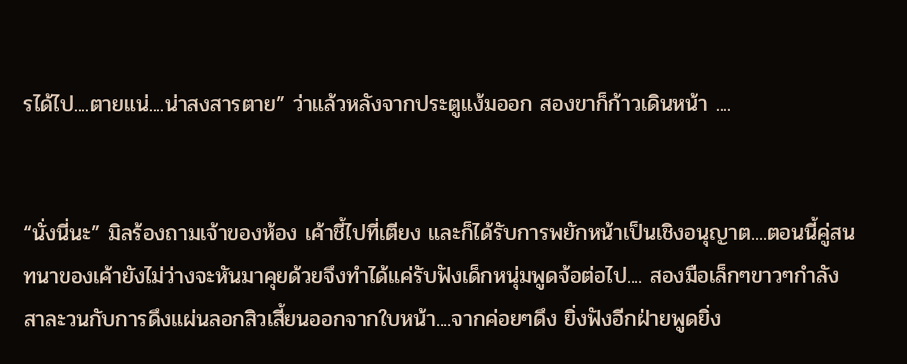รได้ไป....ตายแน่....น่าสงสารตาย” ว่าแล้วหลังจากประตูแง้มออก สองขาก็ก้าวเดินหน้า ....


“นั่งนี่นะ” มิลร้องถามเจ้าของห้อง เค้าชี้ไปที่เตียง และก็ได้รับการพยักหน้าเป็นเชิงอนุญาต....ตอนนี้คู่สนทนาของเค้ายังไม่ว่างจะหันมาคุยด้วยจึงทำได้แค่รับฟังเด็กหนุ่มพูดจ้อต่อไป.... สองมือเล็กๆขาวๆกำลังสาละวนกับการดึงแผ่นลอกสิวเสี้ยนออกจากใบหน้า....จากค่อยๆดึง ยิ่งฟังอีกฝ่ายพูดยิ่ง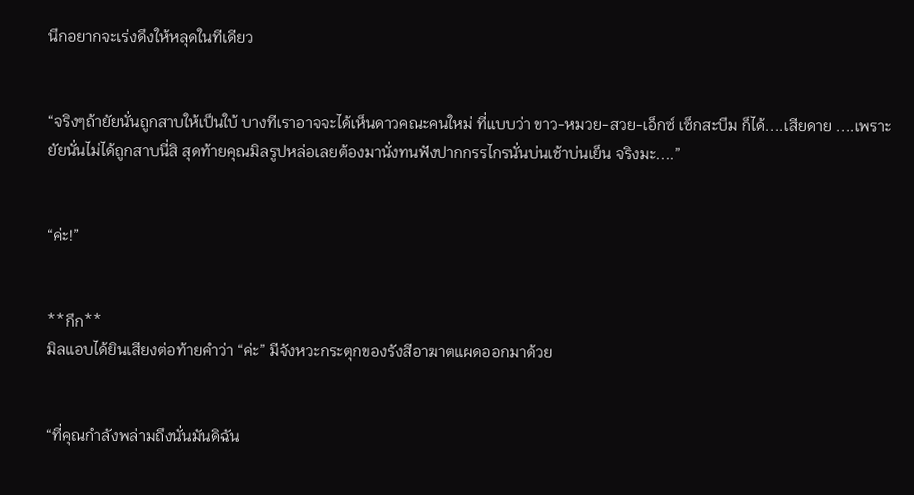นึกอยากจะเร่งดึงให้หลุดในทีเดียว


“จริงๆถ้ายัยนั่นถูกสาบให้เป็นใบ้ บางทีเราอาจจะได้เห็นดาวคณะคนใหม่ ที่แบบว่า ขาว-หมวย-สวย-เอ็กซ์ เซ็กสะบึม ก็ได้....เสียดาย ....เพราะยัยนั่นไม่ได้ถูกสาบนี่สิ สุดท้ายคุณมิลรูปหล่อเลยต้องมานั่งทนฟังปากกรรไกรนั่นบ่นเช้าบ่นเย็น จริงมะ....”


“ค่ะ!”


**กึก**
มิลแอบได้ยินเสียงต่อท้ายคำว่า “ค่ะ” มีจังหวะกระตุกของรังสีอาฆาตแผดออกมาด้วย


“ที่คุณกำลังพล่ามถึงนั่นมันดิฉัน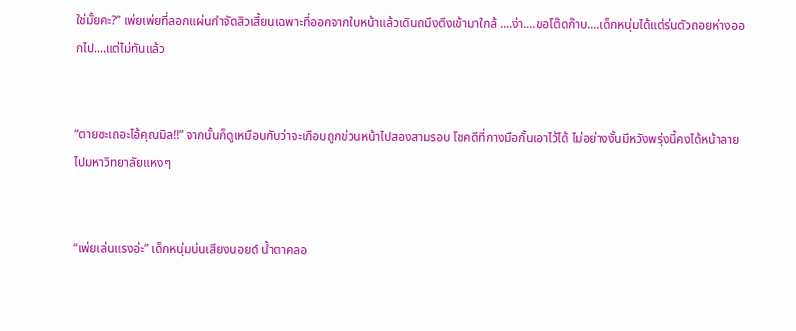ใช่มั้ยคะ?” เพ่ยเพ่ยที่ลอกแผ่นกำจัดสิวเสี้ยนเฉพาะที่ออกจากใบหน้าแล้วเดินถมึงตึงเข้ามาใกล้ ....ง่า....ขอโต๊ดก๊าบ....เด็กหนุ่มได้แต่ร่นตัวถอยห่างออกไป....แต่ไม่ทันแล้ว


“ตายซะเถอะไอ้คุณมิล!!” จากนั้นก็ดูเหมือนกับว่าจะเกือบถูกข่วนหน้าไปสองสามรอบ โชคดีที่กางมือกั้นเอาไว้ได้ ไม่อย่างงั้นมีหวังพรุ่งนี้คงได้หน้าลายไปมหาวิทยาลัยแหงๆ


“เพ่ยเล่นแรงอ่ะ” เด็กหนุ่มบ่นเสียงนอยด์ น้ำตาคลอ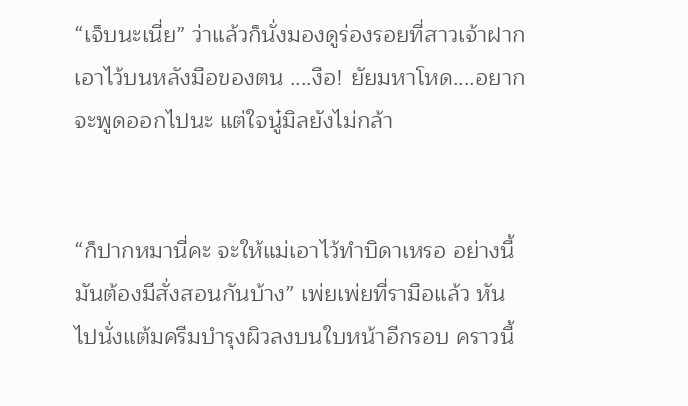“เจ็บนะเนี่ย” ว่าแล้วก็นั่งมองดูร่องรอยที่สาวเจ้าฝากเอาไว้บนหลังมือของตน ....งือ! ยัยมหาโหด....อยากจะพูดออกไปนะ แต่ใจนู๋มิลยังไม่กล้า


“ก็ปากหมานี่คะ จะให้แม่เอาไว้ทำบิดาเหรอ อย่างนี้มันต้องมีสั่งสอนกันบ้าง” เพ่ยเพ่ยที่รามือแล้ว หันไปนั่งแต้มครีมบำรุงผิวลงบนใบหน้าอีกรอบ คราวนี้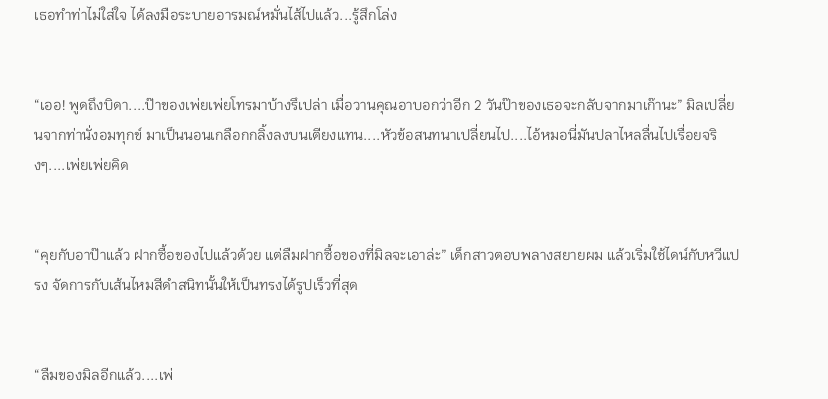เธอทำท่าไม่ใส่ใจ ได้ลงมือระบายอารมณ์หมั่นไส้ไปแล้ว...รู้สึกโล่ง


“เออ! พูดถึงบิดา....ป๊าของเพ่ยเพ่ยโทรมาบ้างรึเปล่า เมื่อวานคุณอาบอกว่าอีก 2 วันป๊าของเธอจะกลับจากมาเก๊านะ” มิลเปลี่ยนจากท่านั่งอมทุกข์ มาเป็นนอนเกลือกกลิ้งลงบนเตียงแทน....หัวข้อสนทนาเปลี่ยนไป....ไอ้หมอนี่มันปลาไหลลื่นไปเรื่อยจริงๆ....เพ่ยเพ่ยคิด


“คุยกับอาป๊าแล้ว ฝากซื้อของไปแล้วด้วย แต่ลืมฝากซื้อของที่มิลจะเอาล่ะ” เด็กสาวตอบพลางสยายผม แล้วเริ่มใช้ไดน์กับหวีแปรง จัดการกับเส้นไหมสีดำสนิทนั้นให้เป็นทรงได้รูปเร็วที่สุด


“ลืมของมิลอีกแล้ว....เพ่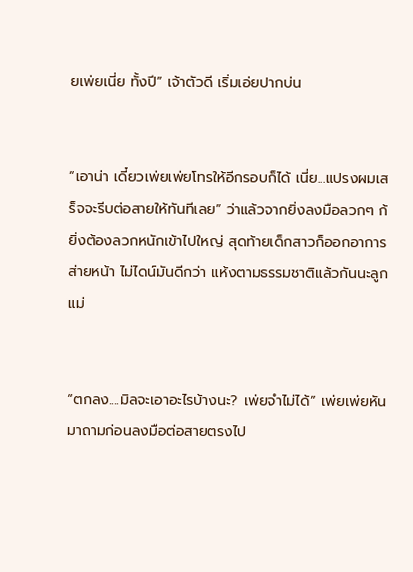ยเพ่ยเนี่ย ทั้งปี” เจ้าตัวดี เริ่มเอ่ยปากบ่น


“เอาน่า เดี๋ยวเพ่ยเพ่ยโทรให้อีกรอบก็ได้ เนี่ย...แปรงผมเสร็จจะรีบต่อสายให้ทันทีเลย” ว่าแล้วจากยิ่งลงมือลวกๆ ก้ยิ่งต้องลวกหนักเข้าไปใหญ่ สุดท้ายเด็กสาวก็ออกอาการส่ายหน้า ไม่ไดน์มันดีกว่า แห้งตามธรรมชาติแล้วกันนะลูกแม่


“ตกลง....มิลจะเอาอะไรบ้างนะ? เพ่ยจำไม่ได้” เพ่ยเพ่ยหันมาถามก่อนลงมือต่อสายตรงไป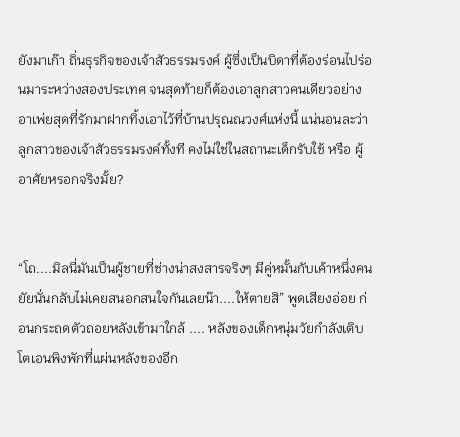ยังมาเก๊า ถิ่นธุรกิจของเจ้าสัวธรรมรงค์ ผู้ซึ่งเป็นบิดาที่ต้องร่อนไปร่อนมาระหว่างสองประเทศ จนสุดท้ายก็ต้องเอาลูกสาวคนเดียวอย่างอาเพ่ยสุดที่รักมาฝากทิ้งเอาไว้ที่บ้านปรุณณวงศ์แห่งนี้ แน่นอนละว่าลูกสาวของเจ้าสัวธรรมรงค์ทั้งที คงไม่ใช่ในสถานะเด็กรับใช้ หรือ ผู้อาศัยหรอกจริงมั้ย?


“โถ....มิลนี่มันเป็นผู้ชายที่ช่างน่าสงสารจริงๆ มีคู่หมั้นกับเค้าหนึ่งคน ยัยนั่นกลับไม่เคยสนอกสนใจกันเลยน๊า....ให้ตายสิ” พูดเสียงอ่อย ก่อนกระถดตัวถอยหลังเข้ามาใกล้ .... หลังของเด็กหนุ่มวัยกำลังเติบโตเอนพิงพักที่แผ่นหลังของอีก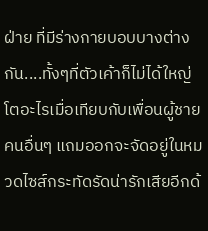ฝ่าย ที่มีร่างกายบอบบางต่างกัน....ทั้งๆที่ตัวเค้าก็ไม่ได้ใหญ่โตอะไรเมื่อเทียบกับเพื่อนผู้ชายคนอื่นๆ แถมออกจะจัดอยู่ในหมวดไซส์กระทัดรัดน่ารักเสียอีกด้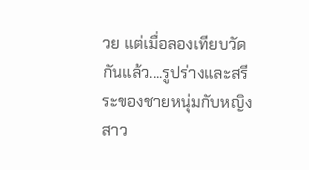วย แต่เมื่อลองเทียบวัดกันแล้ว....รูปร่างและสรีระของชายหนุ่มกับหญิงสาว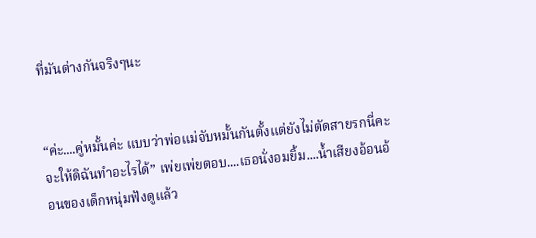ที่มันต่างกันจริงๆนะ


“ค่ะ....คู่หมั้นค่ะ แบบว่าพ่อแม่จับหมั้นกันตั้งแต่ยังไม่ตัดสายรกนี่คะ จะให้ดิฉันทำอะไรได้” เพ่ยเพ่ยตอบ....เธอนั่งอมยิ้ม....น้ำเสียงอ้อนอ้อนของเด็กหนุ่มฟังดูแล้ว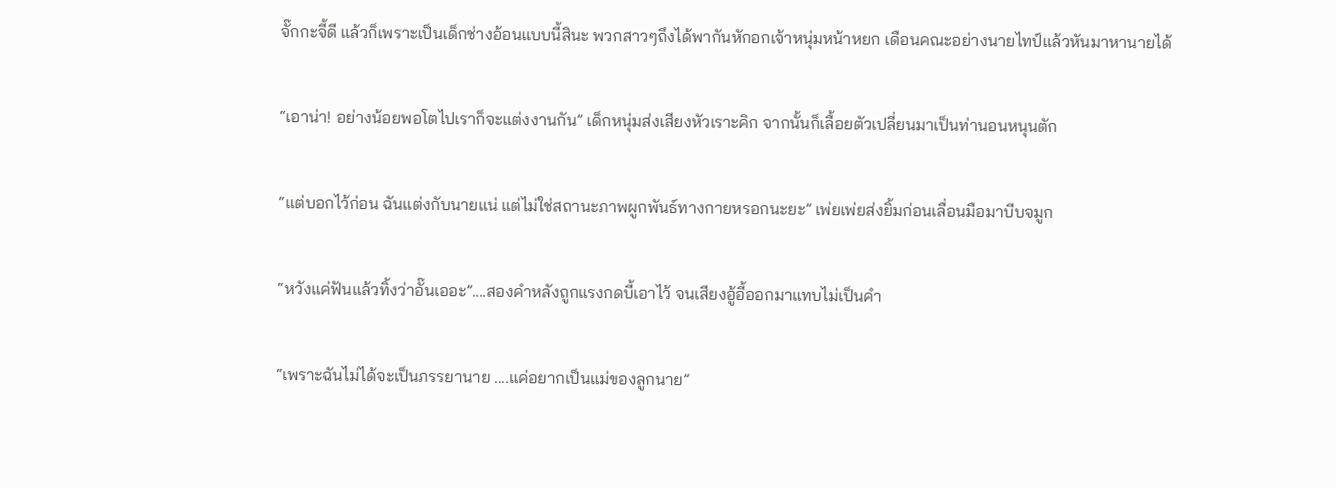จั๊กกะจี้ดี แล้วก็เพราะเป็นเด็กช่างอ้อนแบบนี้สินะ พวกสาวๆถึงได้พากันหักอกเจ้าหนุ่มหน้าหยก เดือนคณะอย่างนายไทป์แล้วหันมาหานายได้


“เอาน่า! อย่างน้อยพอโตไปเราก็จะแต่งงานกัน” เด็กหนุ่มส่งเสียงหัวเราะคิก จากนั้นก็เลื้อยตัวเปลี่ยนมาเป็นท่านอนหนุนตัก


“แต่บอกไว้ก่อน ฉันแต่งกับนายแน่ แต่ไม่ใช่สถานะภาพผูกพันธ์ทางกายหรอกนะยะ” เพ่ยเพ่ยส่งยิ้มก่อนเลื่อนมือมาบีบจมูก


“หวังแค่ฟันแล้วทิ้งว่าอั๊นเออะ”....สองคำหลังถูกแรงกดบี้เอาไว้ จนเสียงอู้อี้ออกมาแทบไม่เป็นคำ


“เพราะฉันไม่ได้จะเป็นภรรยานาย ....แค่อยากเป็นแม่ของลูกนาย”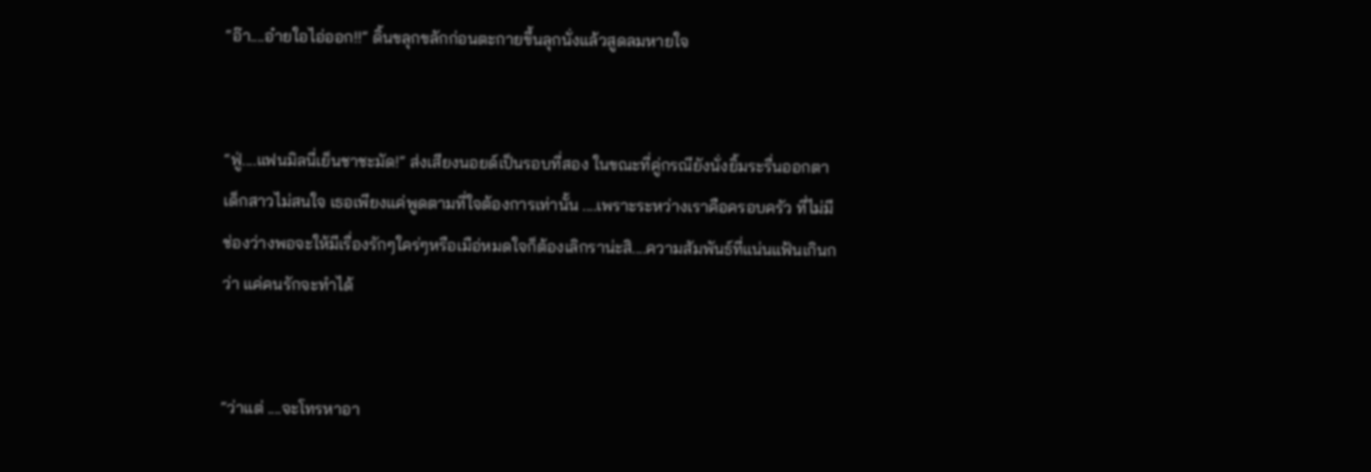“อ๊า....อ๋ายใอไอ่ออก!!” ดิ้นขลุกขลักก่อนตะกายขึ้นลุกนั่งแล้วสูดลมหายใจ


“ฟู่....แฟนมิลนี่เย็นชาชะมัด!” ส่งเสียงนอยด์เป็นรอบที่สอง ในขณะที่คู่กรณียังนั่งยิ้มระรื่นออกตา เด็กสาวไม่สนใจ เธอเพียงแค่พูดตามที่ใจต้องการเท่านั้น ....เพราะระหว่างเราคือครอบครัว ที่ไม่มีช่องว่างพอจะให้มีเรื่องรักๆใคร่ๆหรือเมือ่หมดใจก็ต้องเลิกราน่ะสิ....ความสัมพันธ์ที่แน่นแฟ้นเกินกว่า แค่คนรักจะทำได้


“ว่าแต่ ....จะโทรหาอา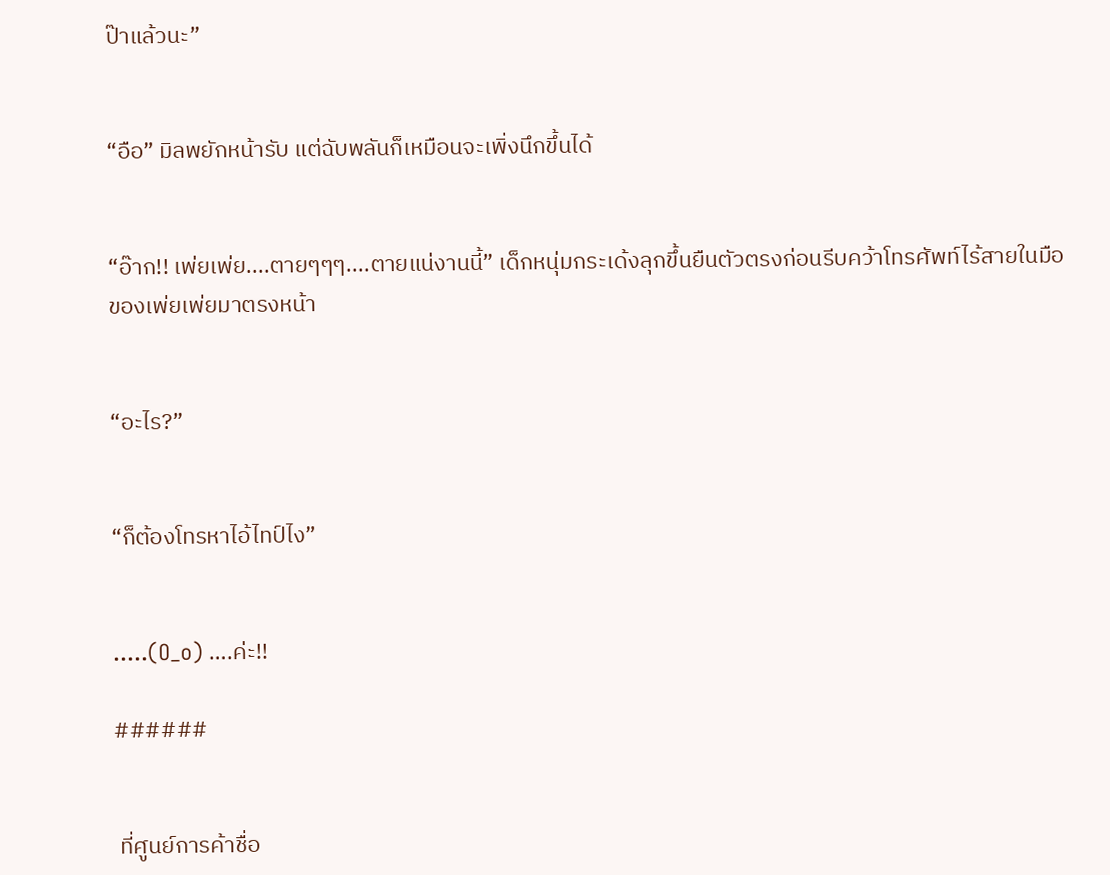ป๊าแล้วนะ”


“อือ” มิลพยักหน้ารับ แต่ฉับพลันก็เหมือนจะเพิ่งนึกขึ้นได้


“อ๊าก!! เพ่ยเพ่ย....ตายๆๆๆ....ตายแน่งานนี้” เด็กหนุ่มกระเด้งลุกขึ้นยืนตัวตรงก่อนรีบคว้าโทรศัพท์ไร้สายในมือของเพ่ยเพ่ยมาตรงหน้า


“อะไร?”


“ก็ต้องโทรหาไอ้ไทป์ไง”


.....(O_o) ….ค่ะ!!

######


 ที่ศูนย์การค้าชื่อ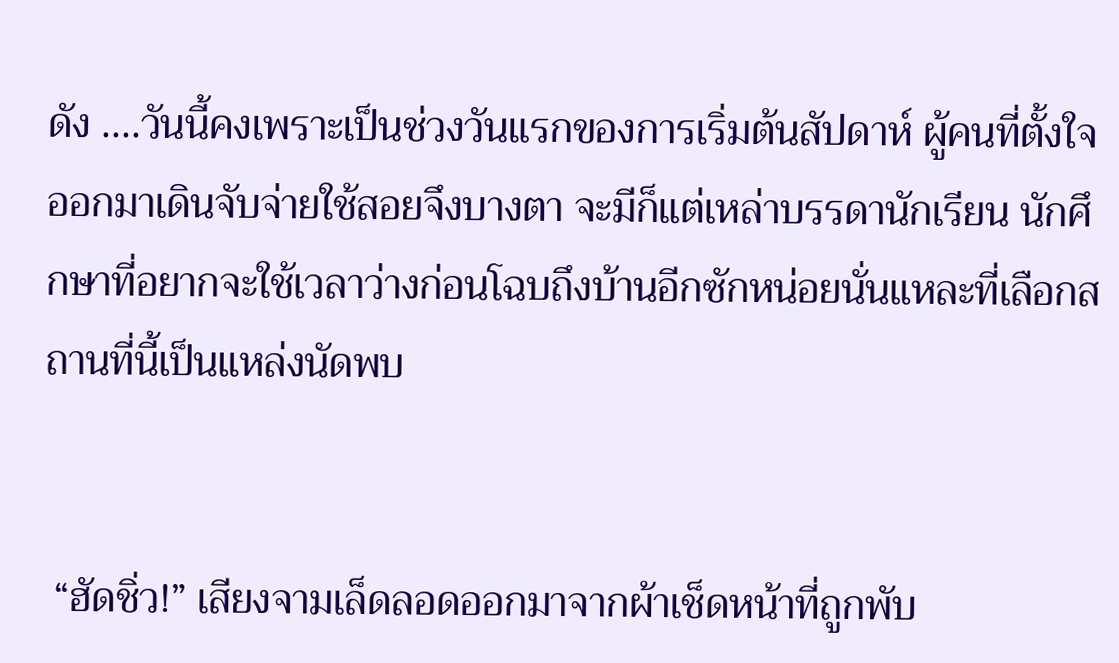ดัง ....วันนี้คงเพราะเป็นช่วงวันแรกของการเริ่มต้นสัปดาห์ ผู้คนที่ตั้งใจออกมาเดินจับจ่ายใช้สอยจึงบางตา จะมีก็แต่เหล่าบรรดานักเรียน นักศึกษาที่อยากจะใช้เวลาว่างก่อนโฉบถึงบ้านอีกซักหน่อยนั่นแหละที่เลือกสถานที่นี้เป็นแหล่งนัดพบ


 “ฮัดชิ่ว!” เสียงจามเล็ดลอดออกมาจากผ้าเช็ดหน้าที่ถูกพับ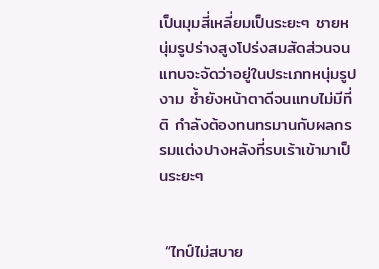เป็นมุมสี่เหลี่ยมเป็นระยะๆ ชายหนุ่มรูปร่างสูงโปร่งสมสัดส่วนจนแทบจะจัดว่าอยู่ในประเภทหนุ่มรูปงาม ซ้ำยังหน้าตาดีจนแทบไม่มีที่ติ กำลังต้องทนทรมานกับผลกรรมแต่งปางหลังที่รบเร้าเข้ามาเป็นระยะๆ


 “ไทป์ไม่สบาย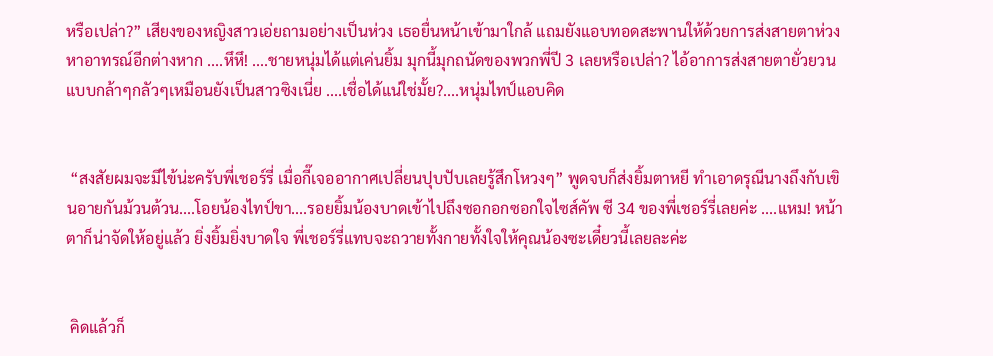หรือเปล่า?” เสียงของหญิงสาวเอ่ยถามอย่างเป็นห่วง เธอยื่นหน้าเข้ามาใกล้ แถมยังแอบทอดสะพานให้ด้วยการส่งสายตาห่วงหาอาทรณ์อีกต่างหาก ....หึหึ! ....ชายหนุ่มได้แต่เค่นยิ้ม มุกนี้มุกถนัดของพวกพี่ปี 3 เลยหรือเปล่า? ไอ้อาการส่งสายตายั่วยวนแบบกล้าๆกลัวๆเหมือนยังเป็นสาวซิงเนี่ย ....เชื่อได้แน่ใช่มั้ย?....หนุ่มไทป์แอบคิด


 “สงสัยผมจะมีไข้น่ะครับพี่เชอร์รี่ เมื่อกี๊เจออากาศเปลี่ยนปุบปับเลยรู้สึกโหวงๆ” พูดจบก็ส่งยิ้มตาหยี ทำเอาดรุณีนางถึงกับเขินอายกันม้วนต้วน....โอยน้องไทป์ขา....รอยยิ้มน้องบาดเข้าไปถึงซอกอกซอกใจไซส์คัพ ซี 34 ของพี่เชอร์รี่เลยค่ะ ....แหม! หน้าตาก็น่าจัดให้อยู่แล้ว ยิ่งยิ้มยิ่งบาดใจ พี่เชอร์รี่แทบจะถวายทั้งกายทั้งใจให้คุณน้องซะเดี๋ยวนี้เลยละค่ะ


 คิดแล้วก็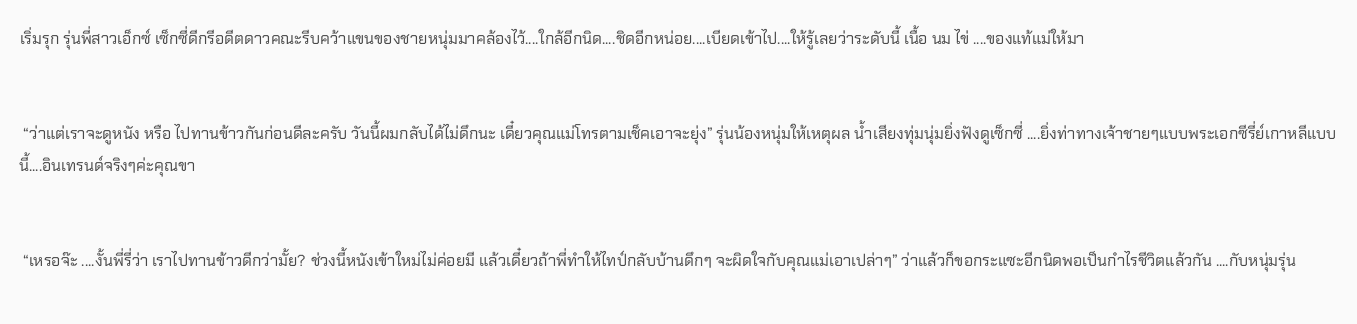เริ่มรุก รุ่นพี่สาวเอ็กซ์ เซ็กซี่ดีกรีอดีตดาวคณะรีบคว้าแขนของชายหนุ่มมาคล้องไว้....ใกล้อีกนิด....ชิดอีกหน่อย....เบียดเข้าไป....ให้รู้เลยว่าระดับนี้ เนื้อ นม ไข่ ....ของแท้แม่ให้มา


 “ว่าแต่เราจะดูหนัง หรือ ไปทานข้าวกันก่อนดีละครับ วันนี้ผมกลับได้ไม่ดึกนะ เดี๋ยวคุณแม่โทรตามเช็คเอาจะยุ่ง” รุ่นน้องหนุ่มให้เหตุผล น้ำเสียงทุ่มนุ่มยิ่งฟังดูเซ็กซี่ ....ยิ่งท่าทางเจ้าชายๆแบบพระเอกซีรี่ย์เกาหลีแบบนี้....อินเทรนด์จริงๆค่ะคุณขา


 “เหรอจ๊ะ ....งั้นพี่รี่ว่า เราไปทานข้าวดีกว่ามั้ย? ช่วงนี้หนังเข้าใหม่ไม่ค่อยมี แล้วเดี๋ยวถ้าพี่ทำให้ไทป์กลับบ้านดึกๆ จะผิดใจกับคุณแม่เอาเปล่าๆ” ว่าแล้วก็ขอกระแซะอีกนิดพอเป็นกำไรชีวิตแล้วกัน ....กับหนุ่มรุ่น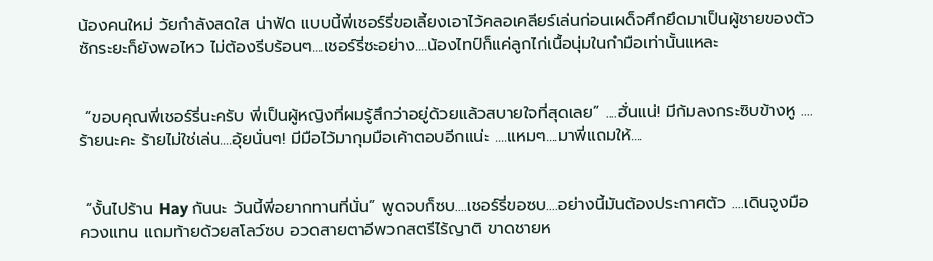น้องคนใหม่ วัยกำลังสดใส น่าฟัด แบบนี้พี่เชอร์รี่ขอเลี้ยงเอาไว้คลอเคลียร์เล่นก่อนเผด็จศึกยึดมาเป็นผู้ชายของตัวซักระยะก็ยังพอไหว ไม่ต้องรีบร้อนๆ....เชอร์รี่ซะอย่าง....น้องไทป์ก็แค่ลูกไก่เนื้อนุ่มในกำมือเท่านั้นแหละ


 “ขอบคุณพี่เชอร์รี่นะครับ พี่เป็นผู้หญิงที่ผมรู้สึกว่าอยู่ด้วยแล้วสบายใจที่สุดเลย” ....ฮั่นแน่! มีก้มลงกระซิบข้างหู ....ร้ายนะคะ ร้ายไม่ใช่เล่น....อุ้ยนั่นๆ! มีมือไว้มากุมมือเค้าตอบอีกแน่ะ ....แหมๆ....มาพี่แถมให้....


 “งั้นไปร้าน Hay กันนะ วันนี้พี่อยากทานที่นั่น” พูดจบก็ซบ....เชอร์รี่ขอซบ....อย่างนี้มันต้องประกาศตัว ....เดินจูงมือ ควงแทน แถมท้ายด้วยสโลว์ซบ อวดสายตาอีพวกสตรีไร้ญาติ ขาดชายห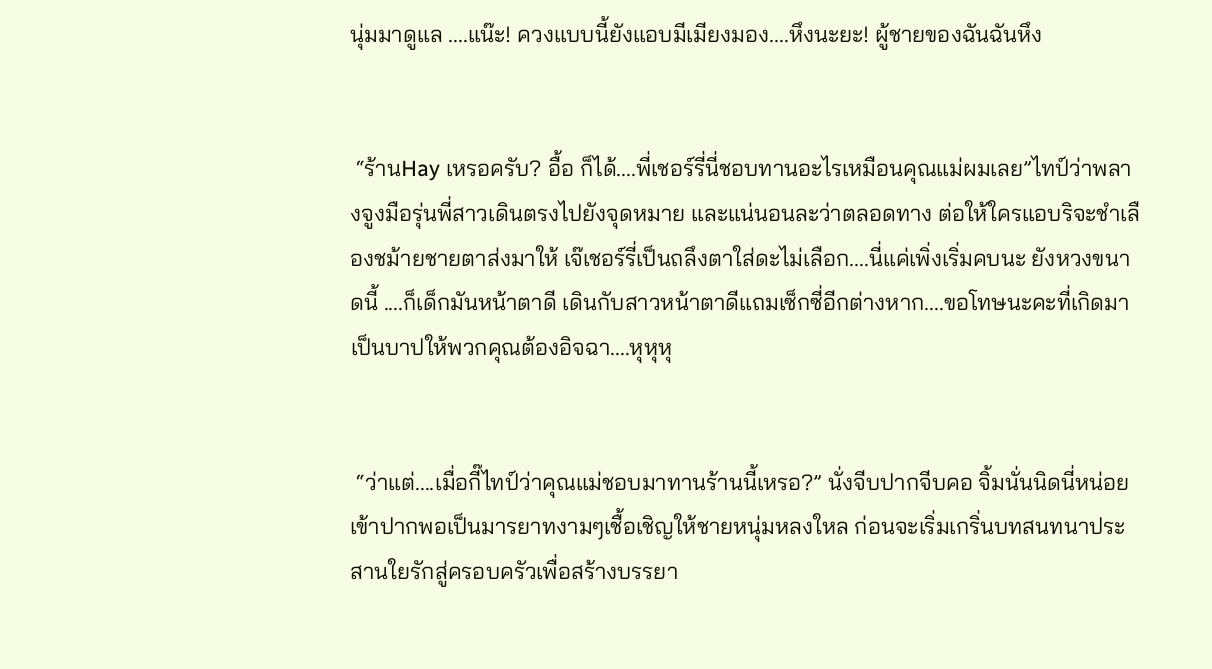นุ่มมาดูแล ....แน๊ะ! ควงแบบนี้ยังแอบมีเมียงมอง....หึงนะยะ! ผู้ชายของฉันฉันหึง


 “ร้านHay เหรอครับ? อื้อ ก็ได้....พี่เชอร์รี่นี่ชอบทานอะไรเหมือนคุณแม่ผมเลย”ไทป์ว่าพลางจูงมือรุ่นพี่สาวเดินตรงไปยังจุดหมาย และแน่นอนละว่าตลอดทาง ต่อให้ใครแอบริจะชำเลืองชม้ายชายตาส่งมาให้ เจ๊เชอร์รี่เป็นถลึงตาใส่ดะไม่เลือก....นี่แค่เพิ่งเริ่มคบนะ ยังหวงขนาดนี้ ....ก็เด็กมันหน้าตาดี เดินกับสาวหน้าตาดีแถมเซ็กซี่อีกต่างหาก....ขอโทษนะคะที่เกิดมาเป็นบาปให้พวกคุณต้องอิจฉา....หุหุหุ


 “ว่าแต่....เมื่อกี๊ไทป์ว่าคุณแม่ชอบมาทานร้านนี้เหรอ?” นั่งจีบปากจีบคอ จิ้มนั่นนิดนี่หน่อยเข้าปากพอเป็นมารยาทงามๆเชื้อเชิญให้ชายหนุ่มหลงใหล ก่อนจะเริ่มเกริ่นบทสนทนาประสานใยรักสู่ครอบครัวเพื่อสร้างบรรยา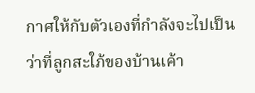กาศให้กับตัวเองที่กำลังจะไปเป็นว่าที่ลูกสะใภ้ของบ้านเค้า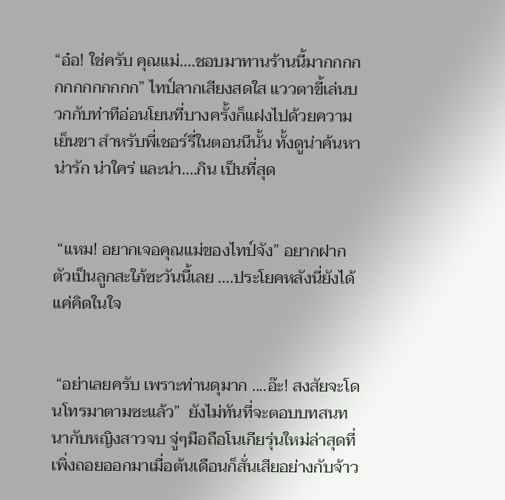“อ๋อ! ใช่ครับ คุณแม่....ชอบมาทานร้านนี้มากกกกกกกกกกกกก” ไทป์ลากเสียงสดใส แววตาขี้เล่นบวกกับท่าทีอ่อนโยนที่บางครั้งก็แฝงไปด้วยความเย็นชา สำหรับพี่เชอร์รี่ในตอนนีนั้น ทั้งดูน่าค้นหา น่ารัก น่าใคร่ และน่า....กิน เป็นที่สุด


 “แหม! อยากเจอคุณแม่ของไทป์จัง” อยากฝากตัวเป็นลูกสะใภ้ซะวันนี้เลย ....ประโยคหลังนี่ยังได้แค่คิดในใจ


 “อย่าเลยครับ เพราะท่านดุมาก ....อ๊ะ! สงสัยจะโดนโทรมาตามซะแล้ว”  ยังไม่ทันที่จะตอบบทสนทนากับหญิงสาวจบ จู่ๆมือถือโนเกียรุ่นใหม่ล่าสุดที่เพิ่งถอยออกมาเมื่อต้นเดือนก็สั่นเสียอย่างกับจ้าว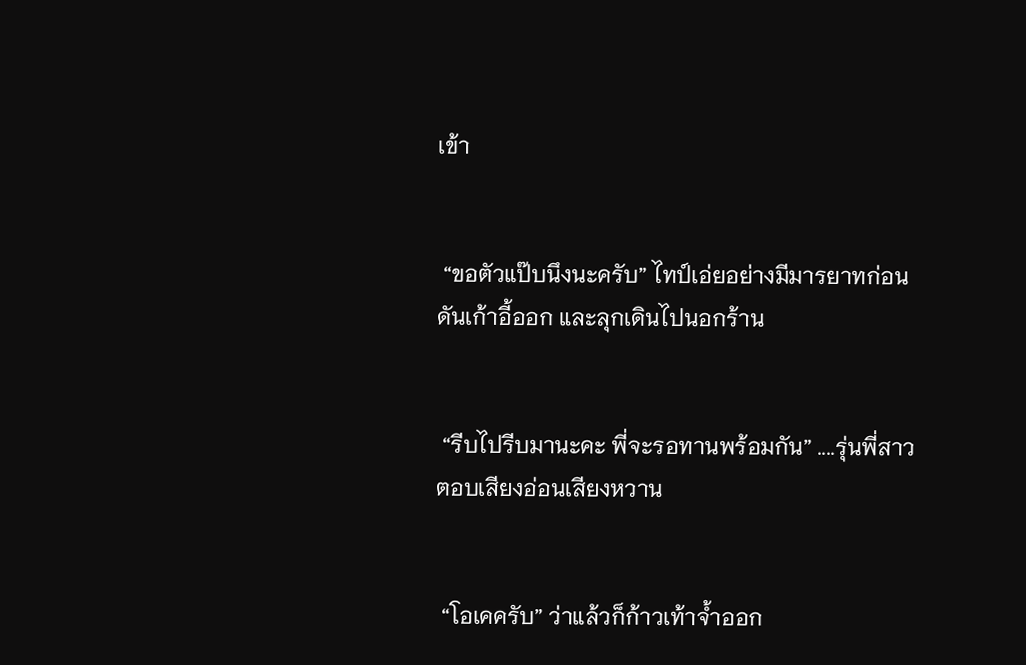เข้า


 “ขอตัวแป๊บนึงนะครับ” ไทป์เอ่ยอย่างมีมารยาทก่อนดันเก้าอี้ออก และลุกเดินไปนอกร้าน


 “รีบไปรีบมานะคะ พี่จะรอทานพร้อมกัน” ....รุ่นพี่สาวตอบเสียงอ่อนเสียงหวาน


 “โอเคครับ” ว่าแล้วก็ก้าวเท้าจ้ำออก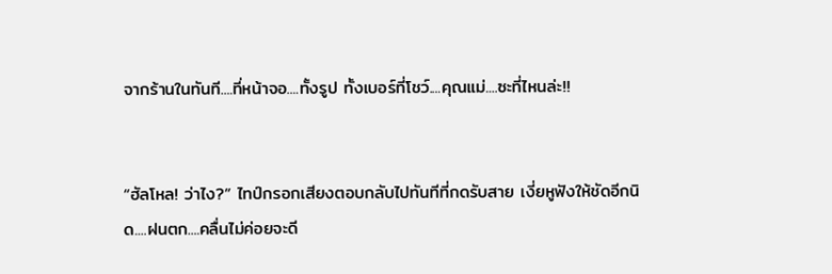จากร้านในทันที....ที่หน้าจอ....ทั้งรูป ทั้งเบอร์ที่โชว์....คุณแม่....ซะที่ไหนล่ะ!!


“ฮัลโหล! ว่าไง?” ไทป์กรอกเสียงตอบกลับไปทันทีที่กดรับสาย เงี่ยหูฟังให้ชัดอีกนิด....ฝนตก....คลื่นไม่ค่อยจะดี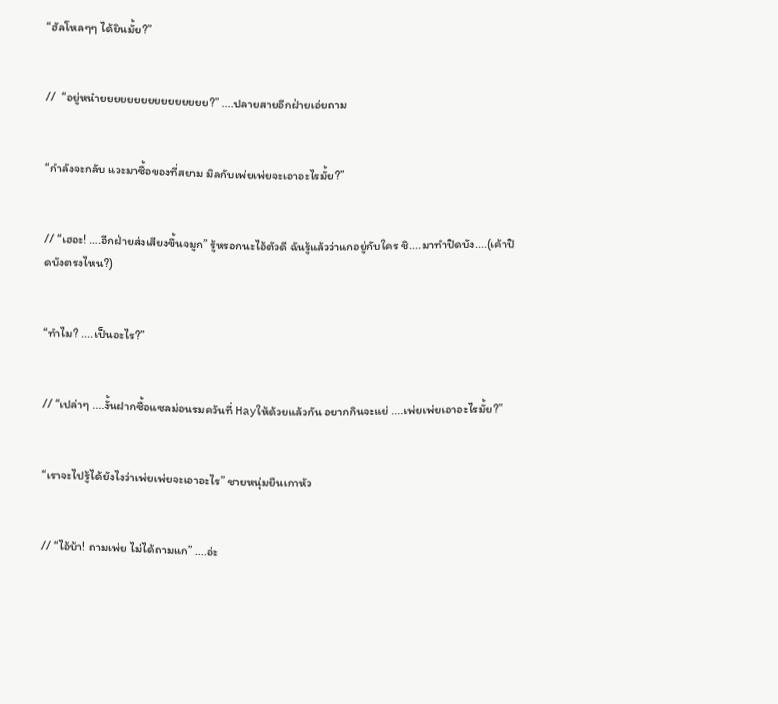“ฮัลโหลๆๆ ได้ยินมั้ย?”


//  “อยู่หน๋ายยยยยยยยยยยยยยยย?” ....ปลายสายอีกฝ่ายเอ่ยถาม


“กำลังจะกลับ แวะมาซื้อของที่สยาม มิลกับเพ่ยเพ่ยจะเอาอะไรมั้ย?”


// “เฮอะ! ….อีกฝ่ายส่งเสียงขึ้นจมูก” รู้หรอกนะไอ้ตัวดี ฉันรู้แล้วว่าแกอยู่กับใคร ชิ....มาทำปิดบัง....(เค้าปิดบังตรงไหน?)


“ทำไม? ....เป็นอะไร?”


// “เปล่าๆ ....งั้นฝากซื้อแซลม่อนรมควันที่ Hayให้ด้วยแล้วกัน อยากกินจะแย่ ....เพ่ยเพ่ยเอาอะไรมั้ย?”


“เราจะไปรู้ได้ยังไงว่าเพ่ยเพ่ยจะเอาอะไร” ชายหนุ่มยืนเกาหัว


// “ไอ้บ้า! ถามเพ่ย ไม่ได้ถามแก” ....อ่ะ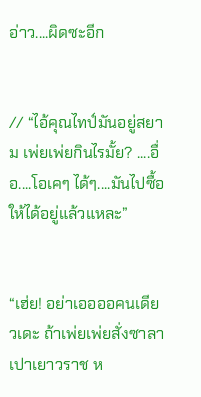อ่าว....ผิดซะอีก


// “ไอ้คุณไทป์มันอยู่สยาม เพ่ยเพ่ยกินไรมั้ย? ....อื่อ....โอเคๆ ได้ๆ....มันไปซื้อให้ได้อยู่แล้วแหละ”


“เฮ่ย! อย่าเออออคนเดียวเดะ ถ้าเพ่ยเพ่ยสั่งซาลาเปาเยาวราช ห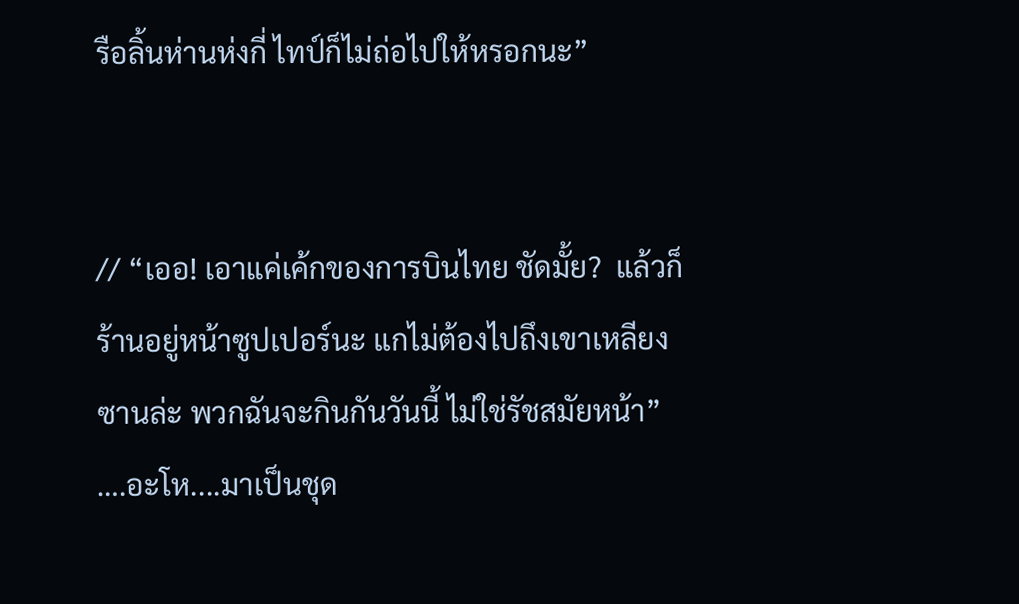รือลิ้นห่านห่งกี่ ไทป์ก็ไม่ถ่อไปให้หรอกนะ”


// “เออ! เอาแค่เค้กของการบินไทย ชัดมั้ย?  แล้วก็ร้านอยู่หน้าซูปเปอร์นะ แกไม่ต้องไปถึงเขาเหลียงซานล่ะ พวกฉันจะกินกันวันนี้ ไม่ใช่รัชสมัยหน้า” ….อะโห....มาเป็นชุด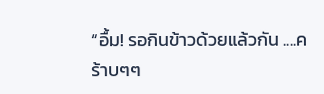“อื้ม! รอกินข้าวด้วยแล้วกัน ....คร้าบๆๆ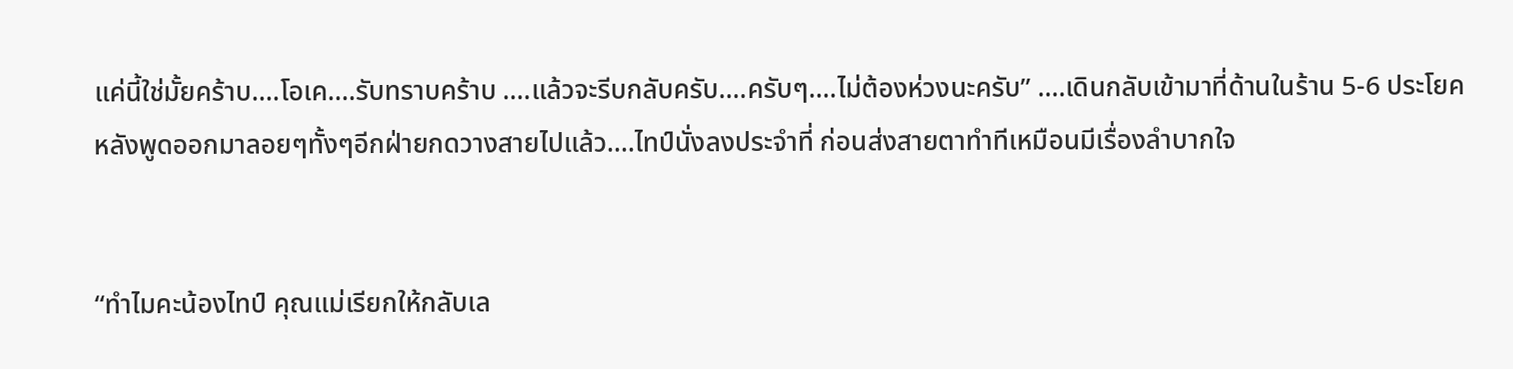แค่นี้ใช่มั้ยคร้าบ....โอเค....รับทราบคร้าบ ....แล้วจะรีบกลับครับ....ครับๆ....ไม่ต้องห่วงนะครับ” ….เดินกลับเข้ามาที่ด้านในร้าน 5-6 ประโยคหลังพูดออกมาลอยๆทั้งๆอีกฝ่ายกดวางสายไปแล้ว....ไทป์นั่งลงประจำที่ ก่อนส่งสายตาทำทีเหมือนมีเรื่องลำบากใจ


“ทำไมคะน้องไทป์ คุณแม่เรียกให้กลับเล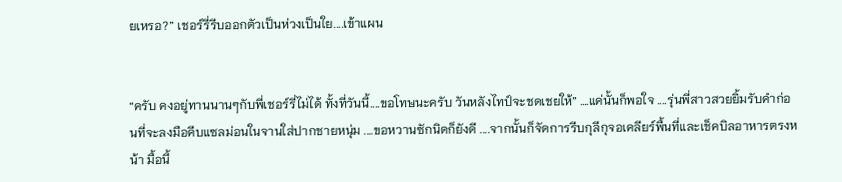ยเหรอ?” เชอร์รี่รีบออกตัวเป็นห่วงเป็นใย....เข้าแผน


“ครับ คงอยู่ทานนานๆกับพี่เชอร์รี่ไม่ได้ ทั้งที่วันนี้....ขอโทษนะครับ วันหลังไทป์จะชดเชยให้” ….แค่นั้นก็พอใจ ....รุ่นพี่สาวสวยยิ้มรับคำก่อนที่จะลงมือคีบแซลม่อนในจานใส่ปากชายหนุ่ม ....ขอหวานซักนิดก็ยังดี ....จากนั้นก็จัดการรีบกุลีกุจอเคลียร์พื้นที่และเช็คบิลอาหารตรงหน้า มื้อนี้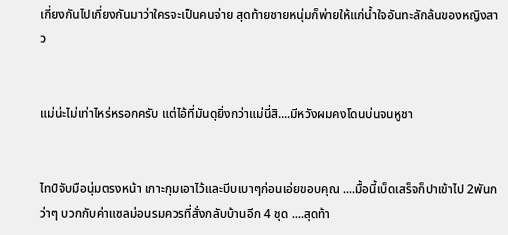เกี่ยงกันไปเกี่ยงกันมาว่าใครจะเป็นคนจ่าย สุดท้ายชายหนุ่มก็พ่ายให้แก่น้ำใจอันทะลักล้นของหญิงสาว


แม่น่ะไม่เท่าไหร่หรอกครับ แต่ไอ้ที่มันดุยิ่งกว่าแม่นี่สิ....มีหวังผมคงโดนบ่นจนหูชา


ไทป์จับมือนุ่มตรงหน้า เกาะกุมเอาไว้และบีบเบาๆก่อนเอ่ยขอบคุณ ....มื้อนี้เบ็ดเสร็จก็ปาเข้าไป 2พันกว่าๆ บวกกับค่าแซลม่อนรมควรที่สั่งกลับบ้านอีก 4 ชุด ....สุดท้า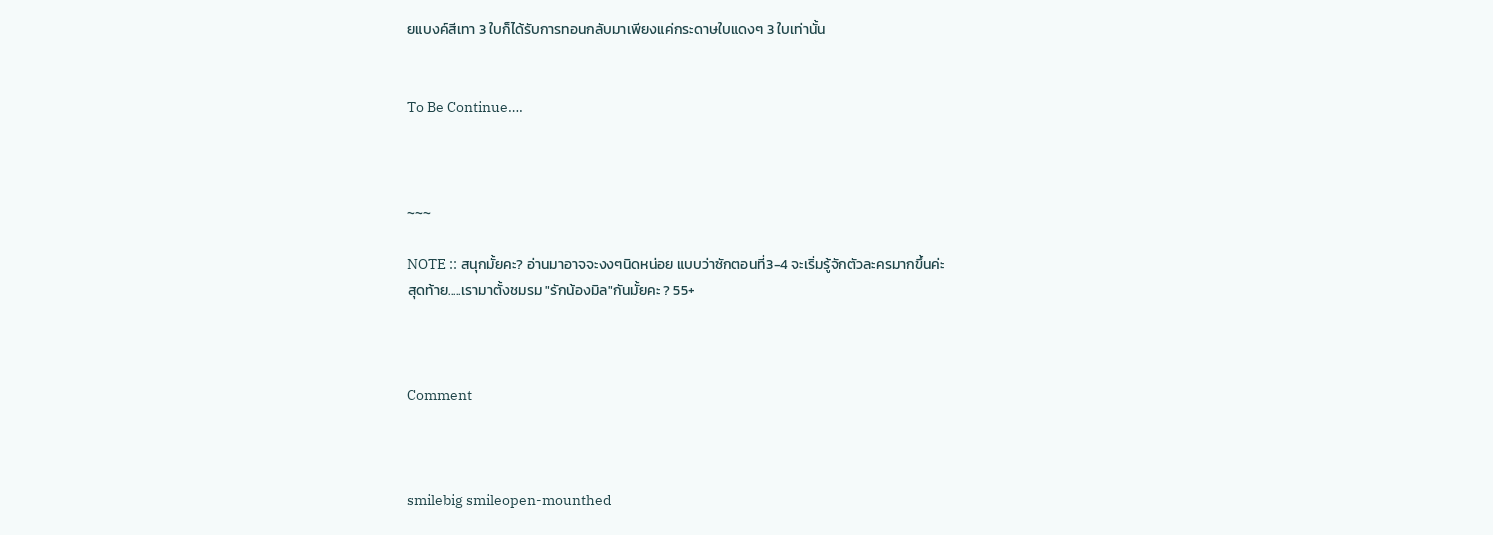ยแบงค์สีเทา 3 ใบก็ได้รับการทอนกลับมาเพียงแค่กระดาษใบแดงๆ 3 ใบเท่านั้น


To Be Continue….



~~~

NOTE :: สนุกมั้ยคะ? อ่านมาอาจจะงงๆนิดหน่อย แบบว่าซักตอนที่3-4 จะเริ่มรู้จักตัวละครมากขึ้นค่ะ
สุดท้าย.....เรามาตั้งชมรม "รักน้องมิล"กันมั้ยคะ ? 55+



Comment



smilebig smileopen-mounthed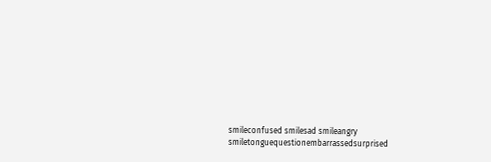smileconfused smilesad smileangry smiletonguequestionembarrassedsurprised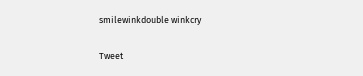smilewinkdouble winkcry

Tweet